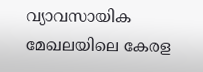വ്യാവസായിക മേഖലയിലെ കേരള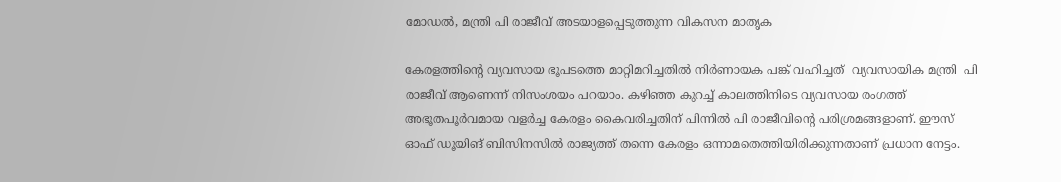മോഡല്‍, മന്ത്രി പി രാജീവ് അടയാളപ്പെടുത്തുന്ന വികസന മാതൃക

കേരളത്തിന്റെ വ്യവസായ ഭൂപടത്തെ മാറ്റിമറിച്ചതിൽ നിർണായക പങ്ക് വഹിച്ചത്  വ്യവസായിക മന്ത്രി  പി രാജീവ് ആണെന്ന് നിസംശയം പറയാം. കഴിഞ്ഞ കുറച്ച് കാലത്തിനിടെ വ്യവസായ രംഗത്ത് അഭൂതപൂർവമായ വളർച്ച കേരളം കൈവരിച്ചതിന് പിന്നിൽ പി രാജീവിന്റെ പരിശ്രമങ്ങളാണ്. ഈസ് ഓഫ് ഡൂയിങ് ബിസിനസിൽ രാജ്യത്ത് തന്നെ കേരളം ഒന്നാമതെത്തിയിരിക്കുന്നതാണ് പ്രധാന നേട്ടം.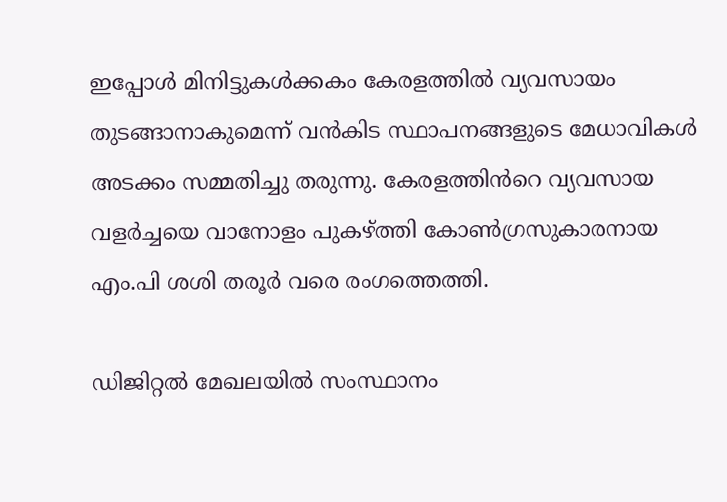ഇപ്പോൾ മിനിട്ടുകൾക്കകം കേരളത്തിൽ വ്യവസായം തുടങ്ങാനാകുമെന്ന് വൻകിട സ്ഥാപനങ്ങളുടെ മേധാവികൾ അടക്കം സമ്മതിച്ചു തരുന്നു. കേരളത്തിൻറെ വ്യവസായ വളർച്ചയെ വാനോളം പുകഴ്ത്തി കോൺഗ്രസുകാരനായ എം.പി ശശി തരൂർ വരെ രംഗത്തെത്തി.

ഡിജിറ്റൽ മേഖലയിൽ സംസ്ഥാനം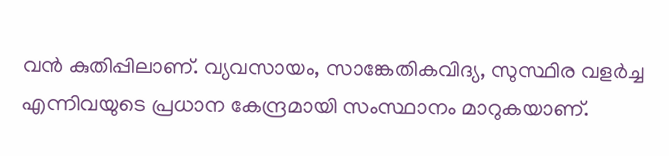വൻ കുതിപ്പിലാണ്‌. വ്യവസായം, സാങ്കേതികവിദ്യ, സുസ്ഥിര വളർച്ച എന്നിവയുടെ പ്രധാന കേന്ദ്രമായി സംസ്ഥാനം മാറുകയാണ്‌.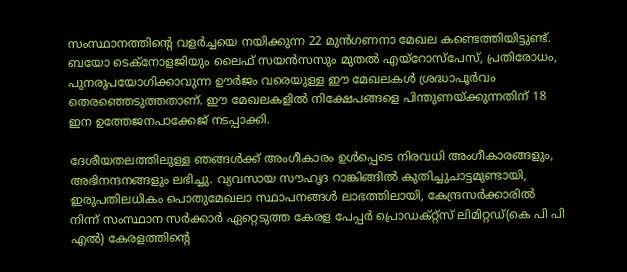സംസ്ഥാനത്തിന്റെ വളർച്ചയെ നയിക്കുന്ന 22 മുൻഗണനാ മേഖല കണ്ടെത്തിയിട്ടുണ്ട്. ബയോ ടെക്‌നോളജിയും ലൈഫ് സയൻസസും മുതൽ എയ്‌റോസ്‌പേസ്, പ്രതിരോധം, പുനരുപയോഗിക്കാവുന്ന ഊർജം വരെയുള്ള ഈ മേഖലകൾ ശ്രദ്ധാപൂർവം തെരഞ്ഞെടുത്തതാണ്. ഈ മേഖലകളിൽ നിക്ഷേപങ്ങളെ പിന്തുണയ്‌ക്കുന്നതിന് 18 ഇന ഉത്തേജനപാക്കേജ് നടപ്പാക്കി.

ദേശീയതലത്തിലുള്ള ഞങ്ങൾക്ക് അംഗീകാരം ഉൾപ്പെടെ നിരവധി അംഗീകാരങ്ങളും, അഭിനന്ദനങ്ങളും ലഭിച്ചു. വ്യവസായ സൗഹൃദ റാങ്കിങ്ങിൽ കുതിച്ചുചാട്ടമുണ്ടായി, ഇരുപതിലധികം പൊതുമേഖലാ സ്ഥാപനങ്ങൾ ലാഭത്തിലായി, കേന്ദ്രസർക്കാരിൽ നിന്ന് സംസ്ഥാന സർക്കാർ ഏറ്റെടുത്ത കേരള പേപ്പർ പ്രൊഡക്റ്റ്‌സ് ലിമിറ്റഡ്(കെ പി പി എൽ) കേരളത്തിന്റെ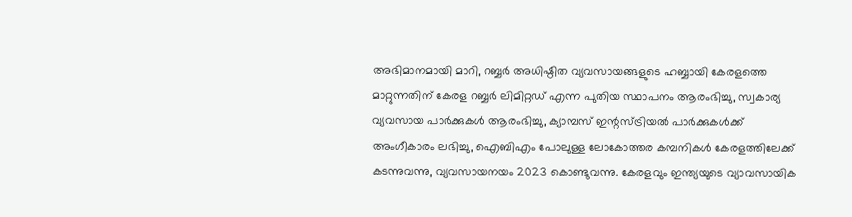അഭിമാനമായി മാറി, റബ്ബർ അധിഷ്ഠിത വ്യവസായങ്ങളുടെ ഹബ്ബായി കേരളത്തെ മാറ്റുന്നതിന് കേരള റബ്ബർ ലിമിറ്റഡ് എന്ന പുതിയ സ്ഥാപനം ആരംഭിച്ചു, സ്വകാര്യ വ്യവസായ പാർക്കുകൾ ആരംഭിച്ചു, ക്യാമ്പസ് ഇന്റസ്ട്രിയൽ പാർക്കുകൾക്ക് അംഗീകാരം ലഭിച്ചു, ഐബിഎം പോലുള്ള ലോകോത്തര കമ്പനികൾ കേരളത്തിലേക്ക് കടന്നുവന്നു, വ്യവസായനയം 2023 കൊണ്ടുവന്നു. കേരളവും ഇന്ത്യയുടെ വ്യാവസായിക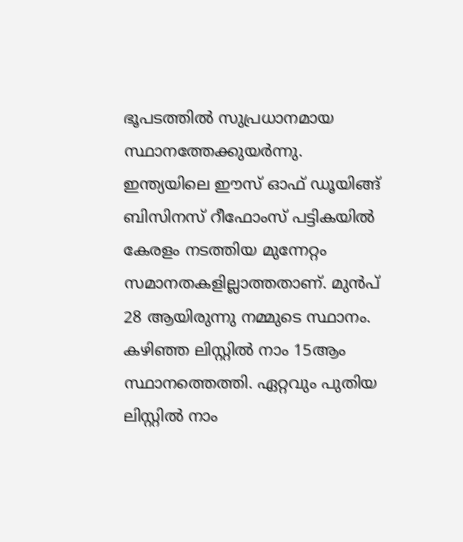ഭൂപടത്തിൽ സുപ്രധാനമായ സ്ഥാനത്തേക്കുയർന്നു. ഇന്ത്യയിലെ ഈസ് ഓഫ് ഡൂയിങ്ങ് ബിസിനസ് റീഫോംസ് പട്ടികയിൽ കേരളം നടത്തിയ മുന്നേറ്റം സമാനതകളില്ലാത്തതാണ്. മുൻപ് 28 ആയിരുന്നു നമ്മുടെ സ്ഥാനം. കഴിഞ്ഞ ലിസ്റ്റിൽ നാം 15ആം സ്ഥാനത്തെത്തി. ഏറ്റവും പുതിയ ലിസ്റ്റിൽ നാം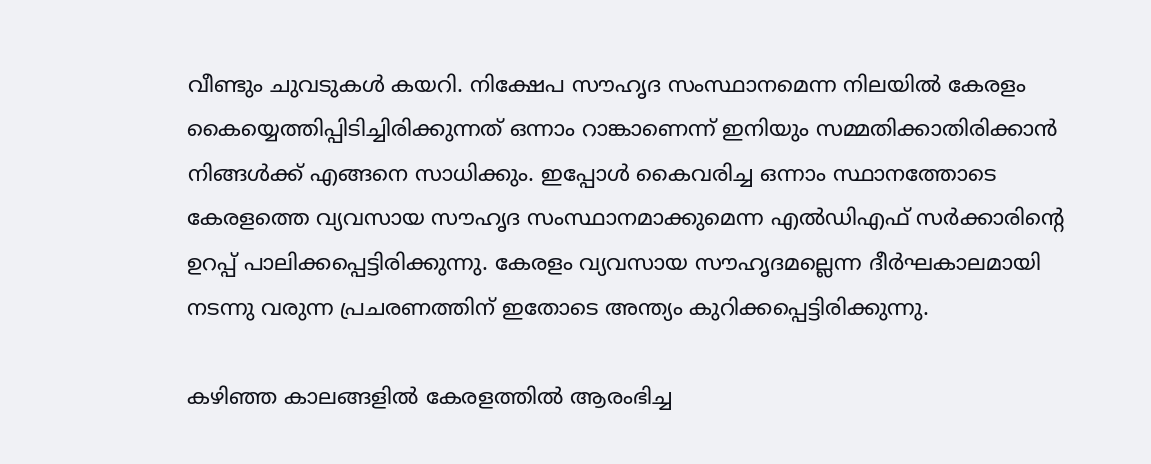വീണ്ടും ചുവടുകൾ കയറി. നിക്ഷേപ സൗഹൃദ സംസ്ഥാനമെന്ന നിലയിൽ കേരളം കൈയ്യെത്തിപ്പിടിച്ചിരിക്കുന്നത് ഒന്നാം റാങ്കാണെന്ന് ഇനിയും സമ്മതിക്കാതിരിക്കാൻ നിങ്ങൾക്ക് എങ്ങനെ സാധിക്കും. ഇപ്പോൾ കൈവരിച്ച ഒന്നാം സ്ഥാനത്തോടെ കേരളത്തെ വ്യവസായ സൗഹൃദ സംസ്ഥാനമാക്കുമെന്ന എൽഡിഎഫ് സർക്കാരിന്റെ ഉറപ്പ് പാലിക്കപ്പെട്ടിരിക്കുന്നു. കേരളം വ്യവസായ സൗഹൃദമല്ലെന്ന ദീർഘകാലമായി നടന്നു വരുന്ന പ്രചരണത്തിന് ഇതോടെ അന്ത്യം കുറിക്കപ്പെട്ടിരിക്കുന്നു.

കഴിഞ്ഞ കാലങ്ങളിൽ കേരളത്തിൽ ആരംഭിച്ച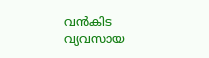വൻകിട വ്യവസായ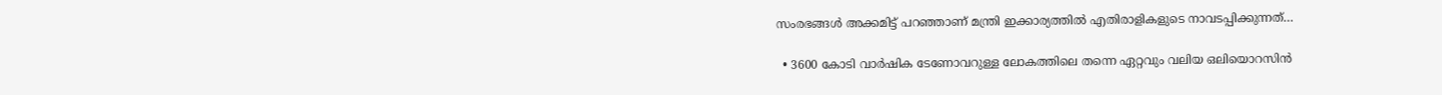സംരഭങ്ങൾ അക്കമിട്ട് പറഞ്ഞാണ് മന്ത്രി ഇക്കാര്യത്തിൽ എതിരാളികളുടെ നാവടപ്പിക്കുന്നത്…

  • 3600 കോടി വാർഷിക ടേണോവറുള്ള ലോകത്തിലെ തന്നെ ഏറ്റവും വലിയ ഒലിയൊറസിൻ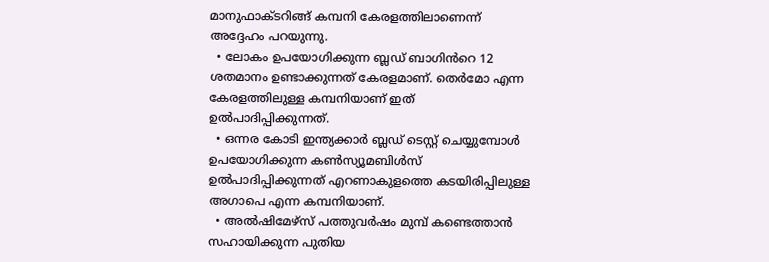മാനുഫാക്ടറിങ്ങ് കമ്പനി കേരളത്തിലാണെന്ന് അദ്ദേഹം പറയുന്നു.
  • ലോകം ഉപയോഗിക്കുന്ന ബ്ലഡ് ബാഗിൻറെ 12 ശതമാനം ഉണ്ടാക്കുന്നത് കേരളമാണ്. തെർമോ എന്ന കേരളത്തിലുള്ള കമ്പനിയാണ് ഇത് ഉൽപാദിപ്പിക്കുന്നത്.
  • ഒന്നര കോടി ഇന്ത്യക്കാർ ബ്ലഡ് ടെസ്റ്റ് ചെയ്യുമ്പോൾ ഉപയോഗിക്കുന്ന കൺസ്യൂമബിൾസ് ഉൽപാദിപ്പിക്കുന്നത് എറണാകുളത്തെ കടയിരിപ്പിലുള്ള അഗാപെ എന്ന കമ്പനിയാണ്.
  • അൽഷിമേഴ്സ് പത്തുവർഷം മുമ്പ് കണ്ടെത്താൻ സഹായിക്കുന്ന പുതിയ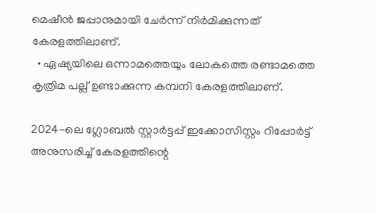മെഷീൻ ജപ്പാനുമായി ചേർന്ന് നിർമിക്കുന്നത് കേരളത്തിലാണ്.
  • ഏഷ്യയിലെ ഒന്നാമത്തെയും ലോകത്തെ രണ്ടാമത്തെ കൃത്രിമ പല്ല് ഉണ്ടാക്കുന്ന കമ്പനി കേരളത്തിലാണ്.

2024-ലെ ഗ്ലോബൽ സ്റ്റാർട്ടപ്പ് ഇക്കോസിസ്റ്റം റിപ്പോർട്ട് അനുസരിച്ച് കേരളത്തിന്റെ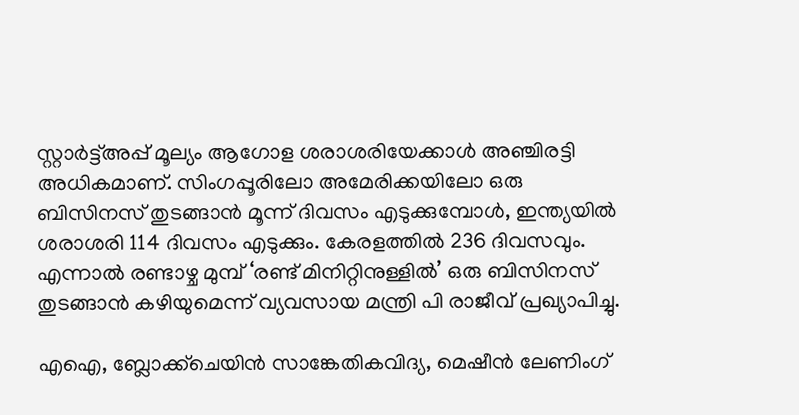സ്റ്റാർട്ട്അപ്പ് മൂല്യം ആഗോള ശരാശരിയേക്കാൾ അഞ്ചിരട്ടി അധികമാണ്. സിംഗപ്പൂരിലോ അമേരിക്കയിലോ ഒരു ബിസിനസ് തുടങ്ങാൻ മൂന്ന് ദിവസം എടുക്കുമ്പോൾ, ഇന്ത്യയിൽ ശരാശരി 114 ദിവസം എടുക്കും. കേരളത്തിൽ 236 ദിവസവും. എന്നാൽ രണ്ടാഴ്ച മുമ്പ് ‘രണ്ട് മിനിറ്റിനുള്ളിൽ’ ഒരു ബിസിനസ് തുടങ്ങാൻ കഴിയുമെന്ന് വ്യവസായ മന്ത്രി പി രാജീവ് പ്രഖ്യാപിച്ചു.

എഐ, ബ്ലോക്ക്ചെയിൻ സാങ്കേതികവിദ്യ, മെഷീൻ ലേണിംഗ്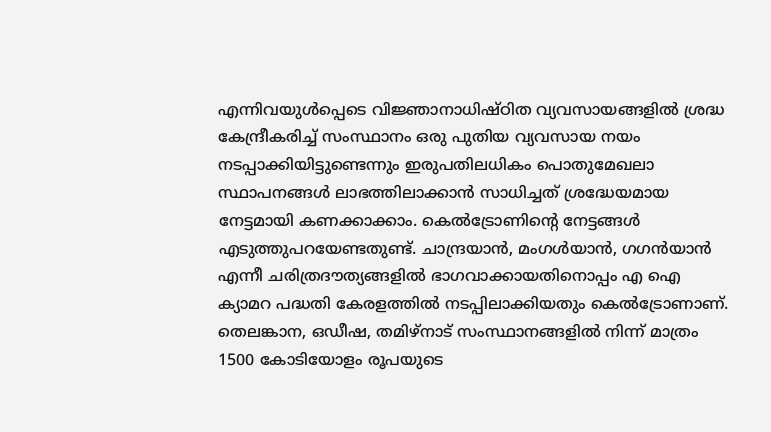എന്നിവയുൾപ്പെടെ വിജ്ഞാനാധിഷ്ഠിത വ്യവസായങ്ങളിൽ ശ്രദ്ധ കേന്ദ്രീകരിച്ച് സംസ്ഥാനം ഒരു പുതിയ വ്യവസായ നയം നടപ്പാക്കിയിട്ടുണ്ടെന്നും ഇരുപതിലധികം പൊതുമേഖലാ സ്ഥാപനങ്ങൾ ലാഭത്തിലാക്കാൻ സാധിച്ചത് ശ്രദ്ധേയമായ നേട്ടമായി കണക്കാക്കാം. കെൽട്രോണിന്റെ നേട്ടങ്ങൾ എടുത്തുപറയേണ്ടതുണ്ട്. ചാന്ദ്രയാൻ, മംഗൾയാൻ, ഗഗൻയാൻ എന്നീ ചരിത്രദൗത്യങ്ങളിൽ ഭാഗവാക്കായതിനൊപ്പം എ ഐ ക്യാമറ പദ്ധതി കേരളത്തിൽ നടപ്പിലാക്കിയതും കെൽട്രോണാണ്. തെലങ്കാന, ഒഡീഷ, തമിഴ്‌നാട് സംസ്ഥാനങ്ങളിൽ നിന്ന് മാത്രം 1500 കോടിയോളം രൂപയുടെ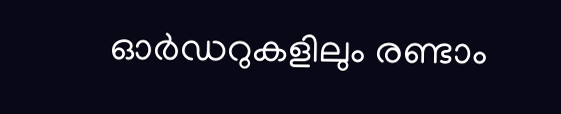ഓർഡറുകളിലും രണ്ടാം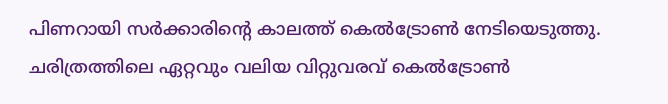പിണറായി സർക്കാരിന്റെ കാലത്ത് കെൽട്രോൺ നേടിയെടുത്തു. ചരിത്രത്തിലെ ഏറ്റവും വലിയ വിറ്റുവരവ് കെൽട്രോൺ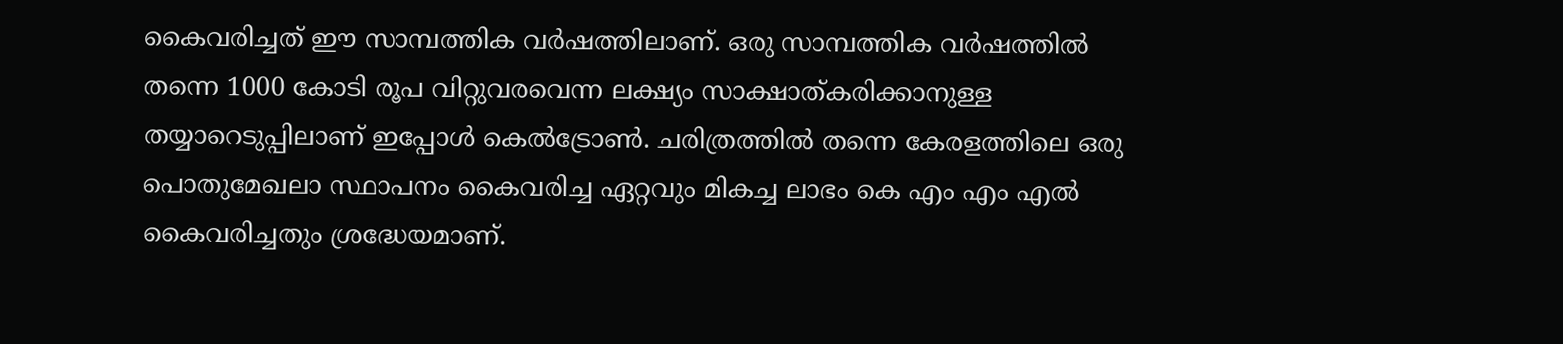കൈവരിച്ചത് ഈ സാമ്പത്തിക വർഷത്തിലാണ്. ഒരു സാമ്പത്തിക വർഷത്തിൽ തന്നെ 1000 കോടി രൂപ വിറ്റുവരവെന്ന ലക്ഷ്യം സാക്ഷാത്കരിക്കാനുള്ള തയ്യാറെടുപ്പിലാണ് ഇപ്പോൾ കെൽട്രോൺ. ചരിത്രത്തിൽ തന്നെ കേരളത്തിലെ ഒരു പൊതുമേഖലാ സ്ഥാപനം കൈവരിച്ച ഏറ്റവും മികച്ച ലാഭം കെ എം എം എൽ കൈവരിച്ചതും ശ്രദ്ധേയമാണ്.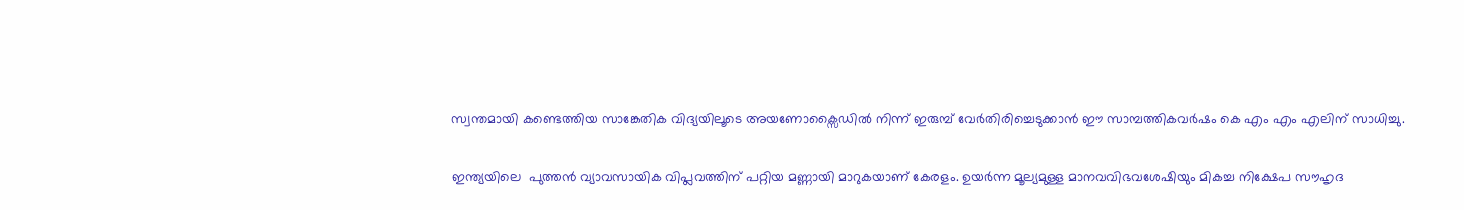സ്വന്തമായി കണ്ടെത്തിയ സാങ്കേതിക വിദ്യയിലൂടെ അയണോക്സൈഡിൽ നിന്ന് ഇരുമ്പ് വേർതിരിച്ചെടുക്കാൻ ഈ സാമ്പത്തികവർഷം കെ എം എം എലിന് സാധിച്ചു.

ഇന്ത്യയിലെ  പുത്തന്‍ വ്യാവസായിക വിപ്ലവത്തിന് പറ്റിയ മണ്ണായി മാറുകയാണ് കേരളം. ഉയർന്ന മൂല്യമുള്ള മാനവവിഭവശേഷിയും മികച്ച നിക്ഷേപ സൗഹൃദ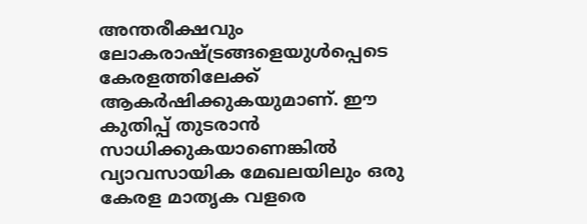അന്തരീക്ഷവും ലോകരാഷ്ട്രങ്ങളെയുൾപ്പെടെ കേരളത്തിലേക്ക് ആകർഷിക്കുകയുമാണ്. ഈ കുതിപ്പ് തുടരാൻ സാധിക്കുകയാണെങ്കിൽ വ്യാവസായിക മേഖലയിലും ഒരു കേരള മാതൃക വളരെ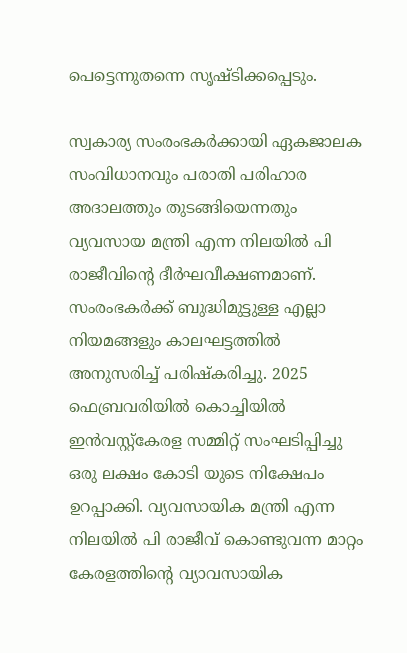പെട്ടെന്നുതന്നെ സൃഷ്ടിക്കപ്പെടും.

സ്വകാര്യ സംരംഭകര്‍ക്കായി ഏകജാലക സംവിധാനവും പരാതി പരിഹാര അദാലത്തും തുടങ്ങിയെന്നതും വ്യവസായ മന്ത്രി എന്ന നിലയില്‍ പി രാജീവിന്റെ ദീര്‍ഘവീക്ഷണമാണ്. സംരംഭകര്‍ക്ക് ബുദ്ധിമുട്ടുള്ള എല്ലാ നിയമങ്ങളും കാലഘട്ടത്തില്‍ അനുസരിച്ച് പരിഷ്‌കരിച്ചു. 2025 ഫെബ്രവരിയില്‍ കൊച്ചിയില്‍ ഇന്‍വസ്റ്റ്‌കേരള സമ്മിറ്റ് സംഘടിപ്പിച്ചു ഒരു ലക്ഷം കോടി യുടെ നിക്ഷേപം ഉറപ്പാക്കി. വ്യവസായിക മന്ത്രി എന്ന നിലയില്‍ പി രാജീവ് കൊണ്ടുവന്ന മാറ്റം കേരളത്തിന്റെ വ്യാവസായിക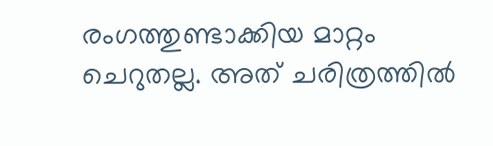രംഗത്തുണ്ടാക്കിയ മാറ്റം ചെറുതല്ല. അത് ചരിത്രത്തില്‍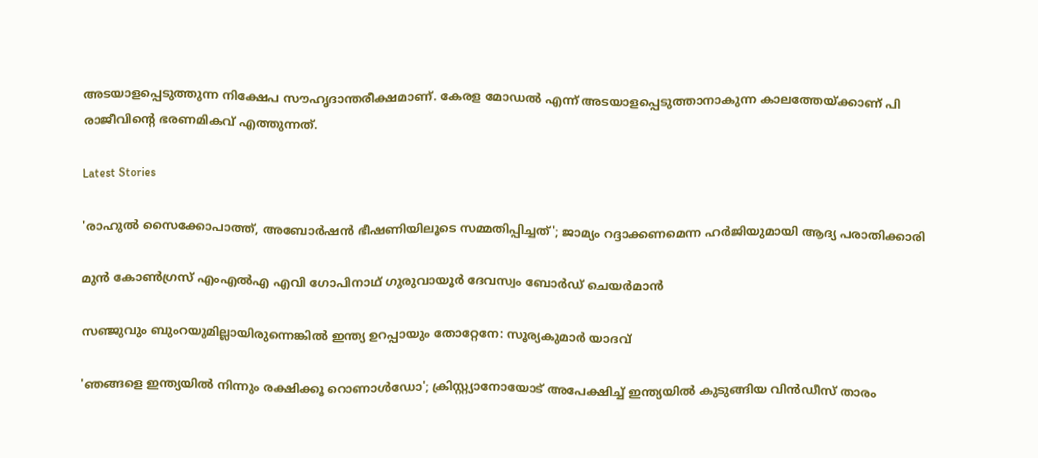അടയാളപ്പെടുത്തുന്ന നിക്ഷേപ സൗഹൃദാന്തരീക്ഷമാണ്. കേരള മോഡല്‍ എന്ന് അടയാളപ്പെടുത്താനാകുന്ന കാലത്തേയ്ക്കാണ് പി രാജീവിന്റെ ഭരണമികവ് എത്തുന്നത്.

Latest Stories

'രാഹുൽ സൈക്കോപാത്ത്, അബോർഷൻ ഭീഷണിയിലൂടെ സമ്മതിപ്പിച്ചത്'; ജാമ്യം റദ്ദാക്കണമെന്ന ഹർജിയുമായി ആദ്യ പരാതിക്കാരി

മുൻ കോണ്‍ഗ്രസ് എംഎൽഎ എവി ഗോപിനാഥ് ഗുരുവായൂര്‍ ദേവസ്വം ബോര്‍ഡ് ചെയര്‍മാൻ

സഞ്ജുവും ബുംറയുമില്ലായിരുന്നെങ്കിൽ ഇന്ത്യ ഉറപ്പായും തോറ്റേനേ: സൂര്യകുമാർ യാദവ്

'ഞങ്ങളെ ഇന്ത്യയിൽ നിന്നും രക്ഷിക്കൂ റൊണാൾഡോ'; ക്രിസ്റ്റ്യാനോയോട് അപേക്ഷിച്ച് ഇന്ത്യയിൽ കുടുങ്ങിയ വിന്‍ഡീസ് താരം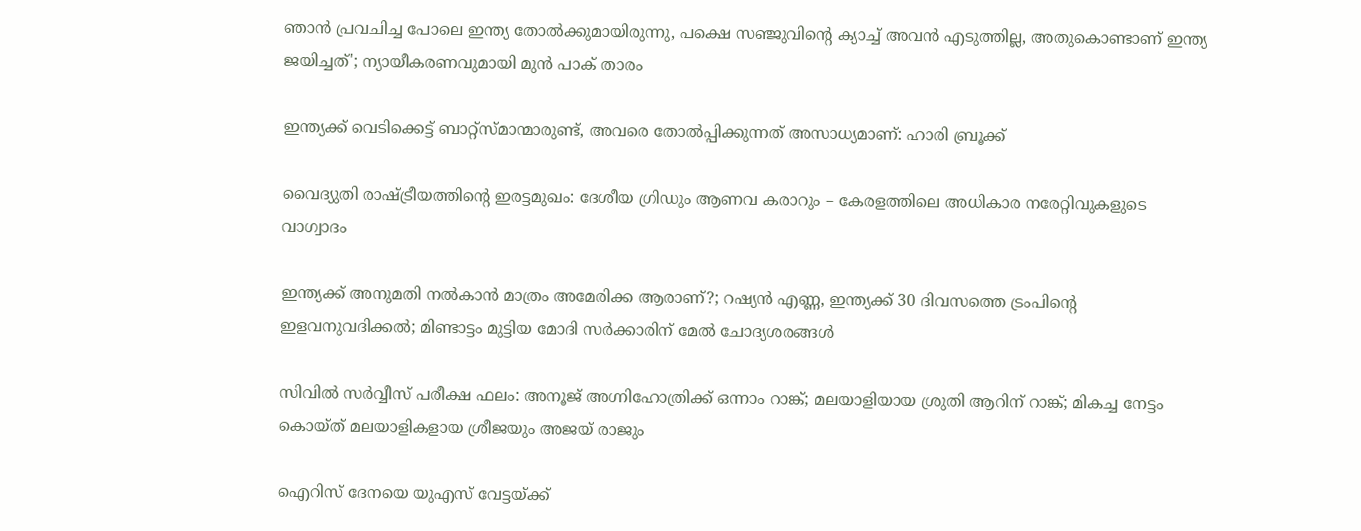ഞാൻ പ്രവചിച്ച പോലെ ഇന്ത്യ തോൽക്കുമായിരുന്നു, പക്ഷെ സഞ്ജുവിന്റെ ക്യാച്ച് അവൻ എടുത്തില്ല, അതുകൊണ്ടാണ് ഇന്ത്യ ജയിച്ചത്'; ന്യായീകരണവുമായി മുൻ പാക് താരം

ഇന്ത്യക്ക് വെടിക്കെട്ട് ബാറ്റ്‌സ്മാന്മാരുണ്ട്, അവരെ തോൽപ്പിക്കുന്നത് അസാധ്യമാണ്: ഹാരി ബ്രൂക്ക്

വൈദ്യുതി രാഷ്ട്രീയത്തിന്റെ ഇരട്ടമുഖം: ദേശീയ ഗ്രിഡും ആണവ കരാറും – കേരളത്തിലെ അധികാര നരേറ്റിവുകളുടെ വാഗ്വാദം

ഇന്ത്യക്ക് അനുമതി നല്‍കാന്‍ മാത്രം അമേരിക്ക ആരാണ്?; റഷ്യന്‍ എണ്ണ, ഇന്ത്യക്ക് 30 ദിവസത്തെ ട്രംപിന്റെ ഇളവനുവദിക്കല്‍; മിണ്ടാട്ടം മുട്ടിയ മോദി സര്‍ക്കാരിന് മേല്‍ ചോദ്യശരങ്ങള്‍

സിവില്‍ സര്‍വ്വീസ് പരീക്ഷ ഫലം: അനൂജ് അഗ്നിഹോത്രിക്ക് ഒന്നാം റാങ്ക്; മലയാളിയായ ശ്രുതി ആറിന് റാങ്ക്; മികച്ച നേട്ടം കൊയ്ത് മലയാളികളായ ശ്രീജയും അജയ് രാജും

ഐറിസ് ദേനയെ യുഎസ് വേട്ടയ്ക്ക്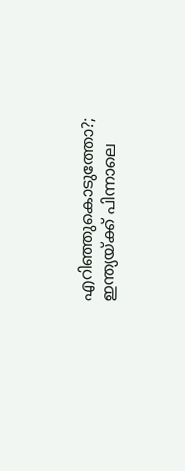എറിഞ്ഞുകൊടുത്തോ?; ഇന്ത്യയ്ക്ക് പിന്നാലെ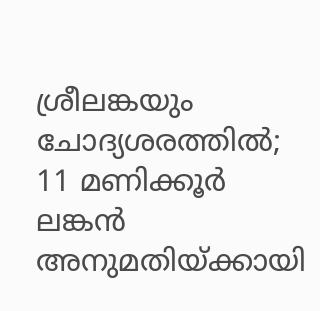ശ്രീലങ്കയും ചോദ്യശരത്തില്‍; 11 മണിക്കൂര്‍ ലങ്കന്‍ അനുമതിയ്ക്കായി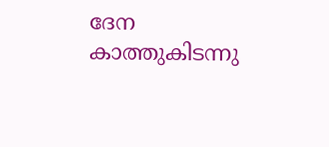ദേന കാത്തുകിടന്നു